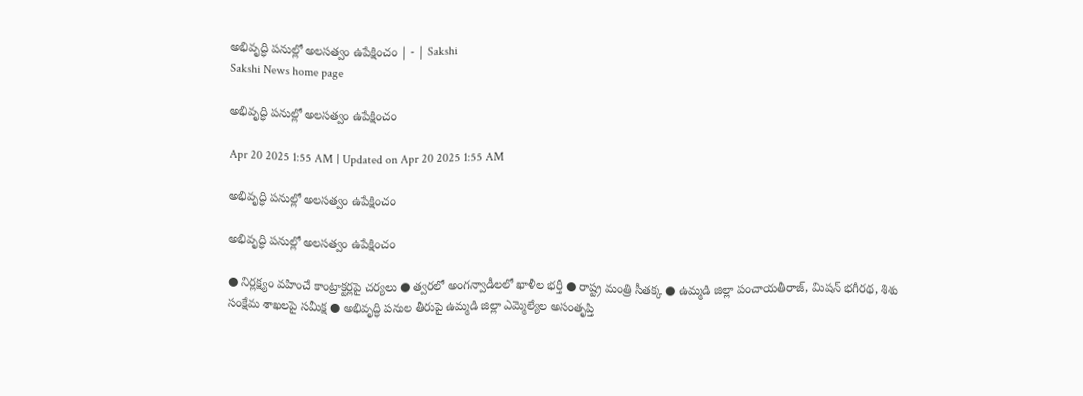అభివృద్ధి పనుల్లో అలసత్వం ఉపేక్షించం | - | Sakshi
Sakshi News home page

అభివృద్ధి పనుల్లో అలసత్వం ఉపేక్షించం

Apr 20 2025 1:55 AM | Updated on Apr 20 2025 1:55 AM

అభివృద్ధి పనుల్లో అలసత్వం ఉపేక్షించం

అభివృద్ధి పనుల్లో అలసత్వం ఉపేక్షించం

● నిర్లక్ష్యం వహించే కాంట్రాక్టర్లపై చర్యలు ● త్వరలో అంగన్వాడీలలో ఖాళీల భర్తీ ● రాష్ట్ర మంత్రి సీతక్క ● ఉమ్మడి జిల్లా పంచాయతీరాజ్‌, మిషన్‌ భగీరథ, శిశు సంక్షేమ శాఖలపై సమీక్ష ● అభివృద్ధి పనుల తీరుపై ఉమ్మడి జిల్లా ఎమ్మెల్యేల అసంతృప్తి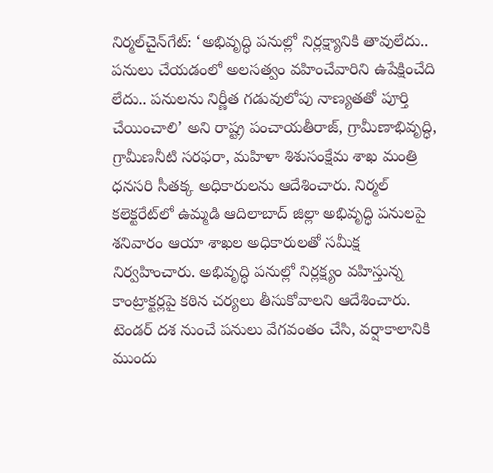నిర్మల్‌చైన్‌గేట్‌: ‘అభివృద్ధి పనుల్లో నిర్లక్ష్యానికి తావులేదు.. పనులు చేయడంలో అలసత్వం వహించేవారిని ఉపేక్షించేది లేదు.. పనులను నిర్ణీత గడువులోపు నాణ్యతతో పూర్తి చేయించాలి’ అని రాష్ట్ర పంచాయతీరాజ్‌, గ్రామీణాభివృద్ధి, గ్రామీణనీటి సరఫరా, మహిళా శిశుసంక్షేమ శాఖ మంత్రి ధనసరి సీతక్క అధికారులను ఆదేశించారు. నిర్మల్‌ కలెక్టరేట్‌లో ఉమ్మడి ఆదిలాబాద్‌ జిల్లా అభివృద్ధి పనులపై శనివారం ఆయా శాఖల అధికారులతో సమీక్ష నిర్వహించారు. అభివృద్ధి పనుల్లో నిర్లక్ష్యం వహిస్తున్న కాంట్రాక్టర్లపై కఠిన చర్యలు తీసుకోవాలని ఆదేశించారు. టెండర్‌ దశ నుంచే పనులు వేగవంతం చేసి, వర్షాకాలానికి ముందు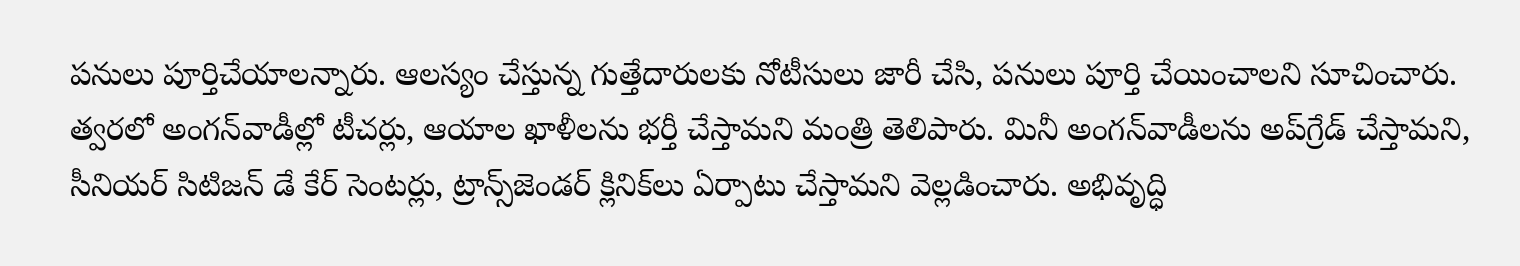పనులు పూర్తిచేయాలన్నారు. ఆలస్యం చేస్తున్న గుత్తేదారులకు నోటీసులు జారీ చేసి, పనులు పూర్తి చేయించాలని సూచించారు. త్వరలో అంగన్‌వాడీల్లో టీచర్లు, ఆయాల ఖాళీలను భర్తీ చేస్తామని మంత్రి తెలిపారు. మినీ అంగన్‌వాడీలను అప్‌గ్రేడ్‌ చేస్తామని, సీనియర్‌ సిటిజన్‌ డే కేర్‌ సెంటర్లు, ట్రాన్స్‌జెండర్‌ క్లినిక్‌లు ఏర్పాటు చేస్తామని వెల్లడించారు. అభివృద్ధి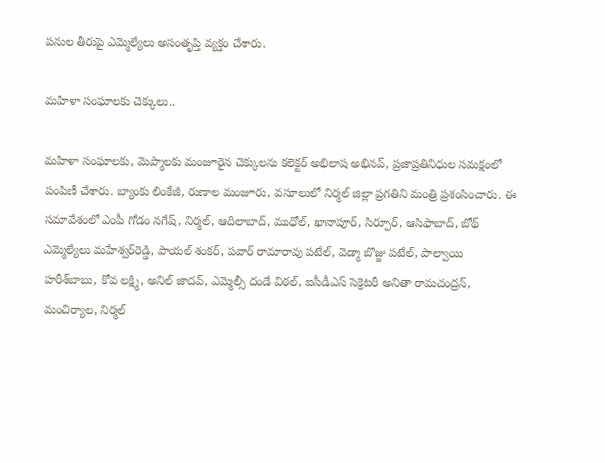పనుల తీరుపై ఎమ్మెల్యేలు అసంతృప్తి వ్యక్తం చేశారు.

మహిళా సంఘాలకు చెక్కులు..

మహిళా సంఘాలకు, మెప్మాలకు మంజూరైన చెక్కులను కలెక్టర్‌ అభిలాష అభినవ్‌, ప్రజాప్రతినిధుల సమక్షంలో పంపిణీ చేశారు. బ్యాంకు లింకేజీ, రుణాల మంజూరు, వసూలులో నిర్మల్‌ జిల్లా ప్రగతిని మంత్రి ప్రశంసించారు. ఈ సమావేశంలో ఎంపీ గోడం నగేష్‌, నిర్మల్‌, ఆదిలాబాద్‌, ముధోల్‌, ఖానాపూర్‌, సిర్పూర్‌, ఆసిఫాబాద్‌, బోథ్‌ ఎమ్మెల్యేలు మహేశ్వర్‌రెడ్డి, పాయల్‌ శంకర్‌, పవార్‌ రామారావు పటేల్‌, వెడ్మా బొజ్జు పటేల్‌, పాల్వాయి హరీశ్‌బాబు, కోవ లక్ష్మి, అనిల్‌ జాదవ్‌, ఎమ్మెల్సీ దండే విఠల్‌, ఐసీడీఎస్‌ సెక్రెటరీ అనితా రామచంద్రన్‌, మంచిర్యాల, నిర్మల్‌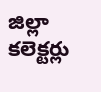జిల్లా కలెక్టర్లు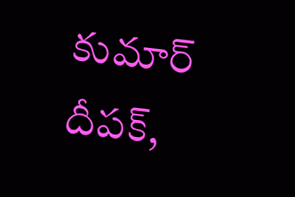కుమార్‌ దీపక్‌,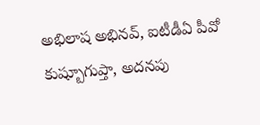అభిలాష అభినవ్‌, ఐటీడీఏ పీవో కుష్బూగుప్తా, అదనపు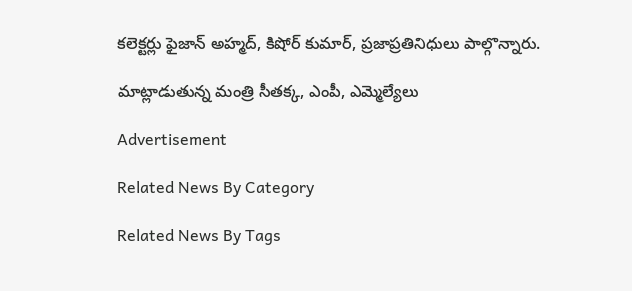కలెక్టర్లు ఫైజాన్‌ అహ్మద్‌, కిషోర్‌ కుమార్‌, ప్రజాప్రతినిధులు పాల్గొన్నారు.

మాట్లాడుతున్న మంత్రి సీతక్క, ఎంపీ, ఎమ్మెల్యేలు

Advertisement

Related News By Category

Related News By Tags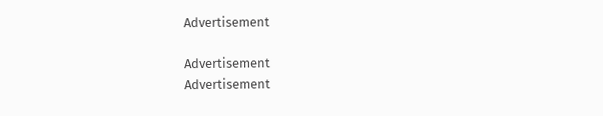Advertisement

Advertisement
Advertisement